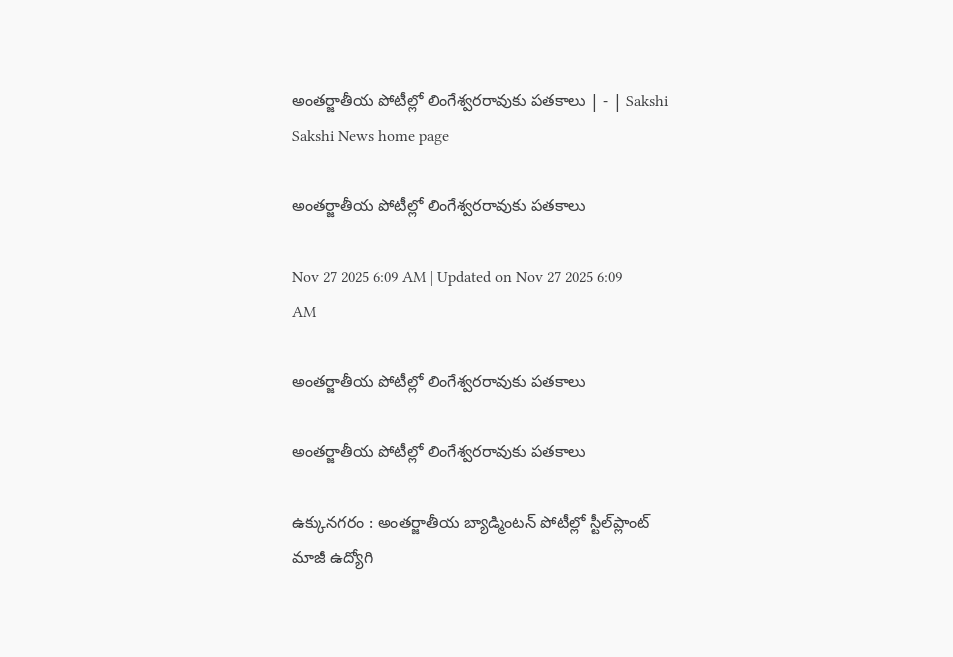అంతర్జాతీయ పోటీల్లో లింగేశ్వరరావుకు పతకాలు | - | Sakshi
Sakshi News home page

అంతర్జాతీయ పోటీల్లో లింగేశ్వరరావుకు పతకాలు

Nov 27 2025 6:09 AM | Updated on Nov 27 2025 6:09 AM

అంతర్జాతీయ పోటీల్లో లింగేశ్వరరావుకు పతకాలు

అంతర్జాతీయ పోటీల్లో లింగేశ్వరరావుకు పతకాలు

ఉక్కునగరం : అంతర్జాతీయ బ్యాడ్మింటన్‌ పోటీల్లో స్టీల్‌ప్లాంట్‌ మాజీ ఉద్యోగి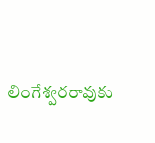లింగేశ్వరరావుకు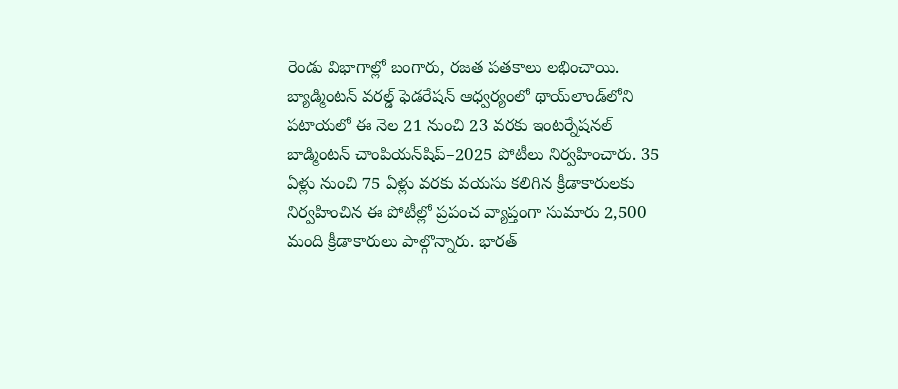రెండు విభాగాల్లో బంగారు, రజత పతకాలు లభించాయి. బ్యాడ్మింటన్‌ వరల్డ్‌ ఫెడరేషన్‌ ఆధ్వర్యంలో థాయ్‌లాండ్‌లోని పటాయలో ఈ నెల 21 నుంచి 23 వరకు ఇంటర్నేషనల్‌ బాడ్మింటన్‌ చాంపియన్‌షిప్‌–2025 పోటీలు నిర్వహించారు. 35 ఏళ్లు నుంచి 75 ఏళ్లు వరకు వయసు కలిగిన క్రీడాకారులకు నిర్వహించిన ఈ పోటీల్లో ప్రపంచ వ్యాప్తంగా సుమారు 2,500 మంది క్రీడాకారులు పాల్గొన్నారు. భారత్‌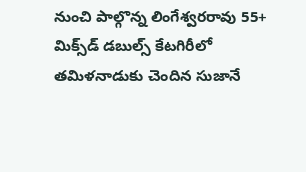నుంచి పాల్గొన్న లింగేశ్వరరావు 55+ మిక్స్‌డ్‌ డబుల్స్‌ కేటగిరీలో తమిళనాడుకు చెందిన సుజానే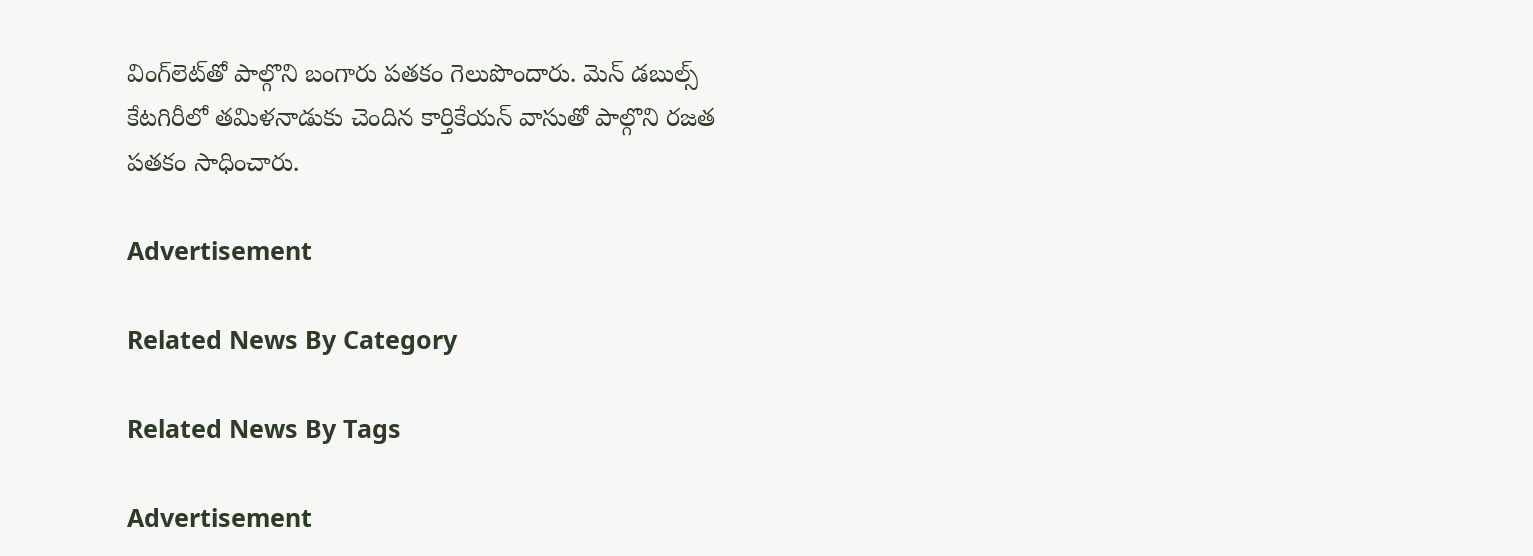వింగ్‌లెట్‌తో పాల్గొని బంగారు పతకం గెలుపొందారు. మెన్‌ డబుల్స్‌ కేటగిరీలో తమిళనాడుకు చెందిన కార్తికేయన్‌ వాసుతో పాల్గొని రజత పతకం సాధించారు.

Advertisement

Related News By Category

Related News By Tags

Advertisement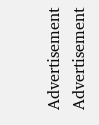Advertisement
Advertisement